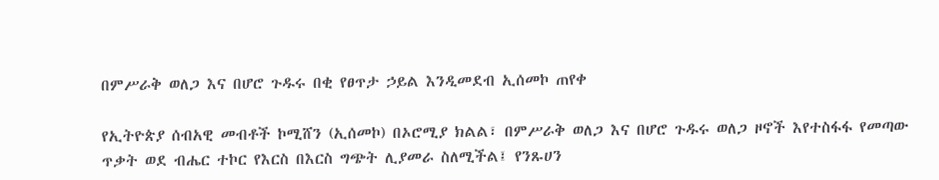በምሥራቅ ወለጋ እና በሆሮ ጉዱሩ በቂ የፀጥታ ኃይል እንዲመደብ ኢሰመኮ ጠየቀ

የኢትዮጵያ ሰብአዊ መብቶች ኮሚሸን (ኢሰመኮ) በኦሮሚያ ክልል፣ በምሥራቅ ወለጋ እና በሆሮ ጉዱሩ ወለጋ ዞኖች እየተስፋፋ የመጣው ጥቃት ወደ ብሔር ተኮር የእርስ በእርስ ግጭት ሊያመራ ስለሚችል፤ የንጹሀን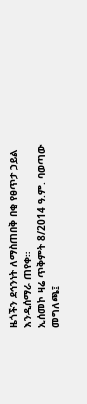ዜጎችን ደኅንነት ለማስጠበቅ በቂ የፀጥታ ኃይል እንዲሰማራ ጠየቀ።
ኢሰመኮ ዛሬ ጥቅምት 8/2014 ዓ.ም. ባወጣው መግለጫ፤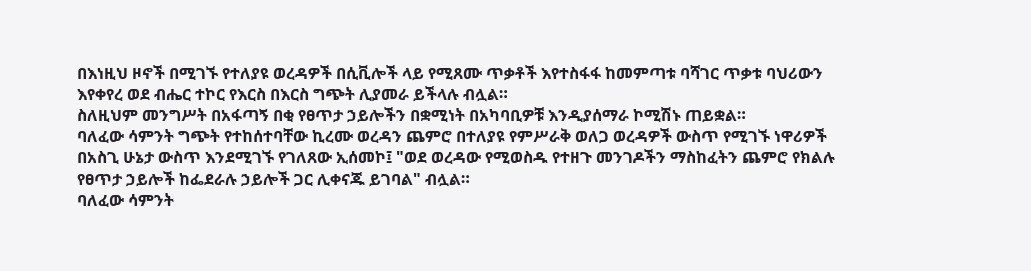በእነዚህ ዞኖች በሚገኙ የተለያዩ ወረዳዎች በሲቪሎች ላይ የሚጸሙ ጥቃቶች እየተስፋፋ ከመምጣቱ ባሻገር ጥቃቱ ባህሪውን እየቀየረ ወደ ብሔር ተኮር የእርስ በእርስ ግጭት ሊያመራ ይችላሉ ብሏል።
ስለዚህም መንግሥት በአፋጣኝ በቂ የፀጥታ ኃይሎችን በቋሚነት በአካባቢዎቹ እንዲያሰማራ ኮሚሽኑ ጠይቋል።
ባለፈው ሳምንት ግጭት የተከሰተባቸው ኪረሙ ወረዳን ጨምሮ በተለያዩ የምሥራቅ ወለጋ ወረዳዎች ውስጥ የሚገኙ ነዋሪዎች በአስጊ ሁኔታ ውስጥ እንደሚገኙ የገለጸው ኢሰመኮ፤ "ወደ ወረዳው የሚወስዱ የተዘጉ መንገዶችን ማስከፈትን ጨምሮ የክልሉ የፀጥታ ኃይሎች ከፌደራሉ ኃይሎች ጋር ሊቀናጁ ይገባል" ብሏል።
ባለፈው ሳምንት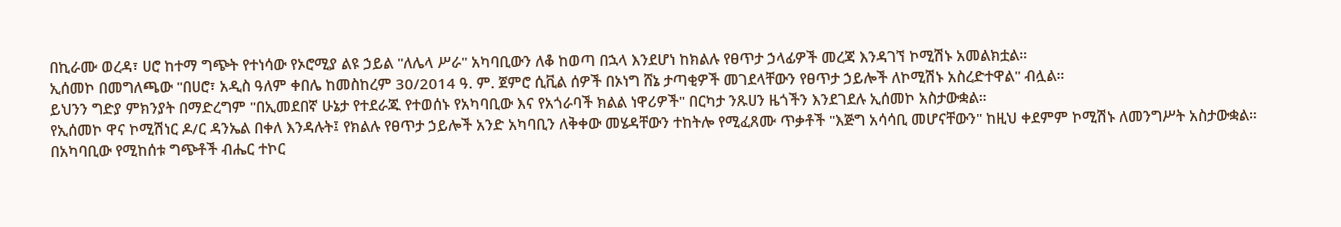በኪራሙ ወረዳ፣ ሀሮ ከተማ ግጭት የተነሳው የኦሮሚያ ልዩ ኃይል "ለሌላ ሥራ" አካባቢውን ለቆ ከወጣ በኋላ እንደሆነ ከክልሉ የፀጥታ ኃላፊዎች መረጃ እንዳገኘ ኮሚሽኑ አመልክቷል።
ኢሰመኮ በመግለጫው "በሀሮ፣ አዲስ ዓለም ቀበሌ ከመስከረም 30/2014 ዓ. ም. ጀምሮ ሲቪል ሰዎች በኦነግ ሸኔ ታጣቂዎች መገደላቸውን የፀጥታ ኃይሎች ለኮሚሽኑ አስረድተዋል" ብሏል።
ይህንን ግድያ ምክንያት በማድረግም "በኢመደበኛ ሁኔታ የተደራጁ የተወሰኑ የአካባቢው እና የአጎራባች ክልል ነዋሪዎች" በርካታ ንጹሀን ዜጎችን እንደገደሉ ኢሰመኮ አስታውቋል።
የኢሰመኮ ዋና ኮሚሽነር ዶ/ር ዳንኤል በቀለ እንዳሉት፤ የክልሉ የፀጥታ ኃይሎች አንድ አካባቢን ለቅቀው መሄዳቸውን ተከትሎ የሚፈጸሙ ጥቃቶች "እጅግ አሳሳቢ መሆናቸውን" ከዚህ ቀደምም ኮሚሽኑ ለመንግሥት አስታውቋል።
በአካባቢው የሚከሰቱ ግጭቶች ብሔር ተኮር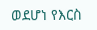ወደሆነ የእርስ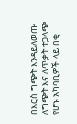በእርስ ግጭት እንዳይለወጡ ለግጭት እና ለጥቃት ተጋላጭ የሆኑ አካባቢዎች ላይ በቂ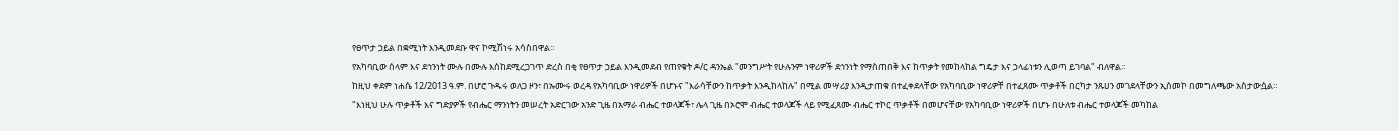የፀጥታ ኃይል በቋሚነት እንዲመደቡ ዋና ኮሚሽነሩ አሳስበዋል።
የአካባቢው ሰላም እና ደኅንነት ሙሉ በሙሉ እስከደሚረጋገጥ ድረስ በቂ የፀጥታ ኃይል እንዲመደብ የጠየቁት ዶ/ር ዳንኤል "መንግሥት የሁሉንም ነዋሪዎች ደኅንነት የማስጠበቅ እና ከጥቃት የመከላከል ግዴታ እና ኃላፊነቱን ሊወጣ ይገባል" ብለዋል።
ከዚህ ቀደም ነሐሴ 12/2013 ዓ.ም. በሆሮ ጉዱሩ ወለጋ ዞን፣ በኡሙሩ ወረዳ የአካባቢው ነዋሪዎች በሆኑና "እራሳቸውን ከጥቃት እንዲከላከሉ" በሚል መሣሪያ እንዲታጠቁ በተፈቀደላቸው የአካባቢው ነዋሪዎቸ በተፈጸሙ ጥቃቶች በርካታ ንጹሀን መገደላቸውን ኢሰመኮ በመግለጫው አስታውሷል።
"እነዚህ ሁሉ ጥቃቶች እና ግድያዎች የብሔር ማንነትን መሠረት አድርገው አንድ ጊዜ በአማራ ብሔር ተወላጆች፣ ሌላ ጊዜ በኦሮሞ ብሔር ተወላጆች ላይ የሚፈጸሙ ብሔር ተኮር ጥቃቶች በመሆናቸው የአካባቢው ነዋሪዎች በሆኑ በሁለቱ ብሔር ተወላጆች መካከል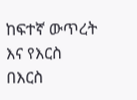ከፍተኛ ውጥረት እና የእርስ በእርስ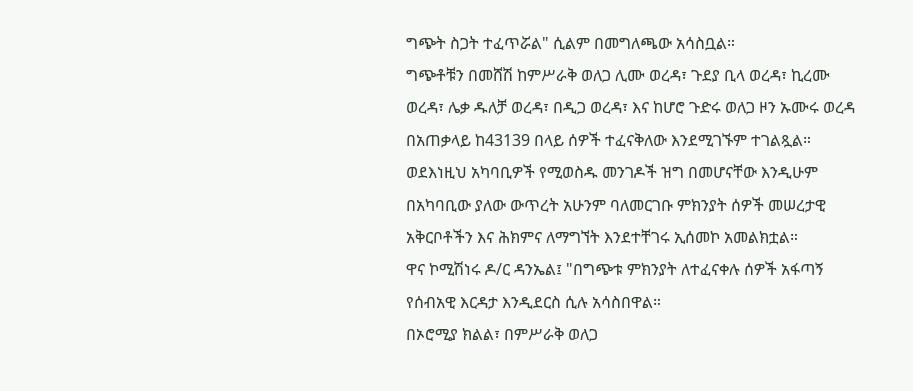ግጭት ስጋት ተፈጥሯል" ሲልም በመግለጫው አሳስቧል።
ግጭቶቹን በመሸሽ ከምሥራቅ ወለጋ ሊሙ ወረዳ፣ ጉደያ ቢላ ወረዳ፣ ኪረሙ ወረዳ፣ ሌቃ ዱለቻ ወረዳ፣ በዲጋ ወረዳ፣ እና ከሆሮ ጉድሩ ወለጋ ዞን ኡሙሩ ወረዳ በአጠቃላይ ከ43139 በላይ ሰዎች ተፈናቅለው እንደሚገኙም ተገልጿል።
ወደእነዚህ አካባቢዎች የሚወስዱ መንገዶች ዝግ በመሆናቸው እንዲሁም በአካባቢው ያለው ውጥረት አሁንም ባለመርገቡ ምክንያት ሰዎች መሠረታዊ አቅርቦቶችን እና ሕክምና ለማግኘት እንደተቸገሩ ኢሰመኮ አመልክቷል።
ዋና ኮሚሽነሩ ዶ/ር ዳንኤል፤ "በግጭቱ ምክንያት ለተፈናቀሉ ሰዎች አፋጣኝ የሰብአዊ እርዳታ እንዲደርስ ሲሉ አሳስበዋል።
በኦሮሚያ ክልል፣ በምሥራቅ ወለጋ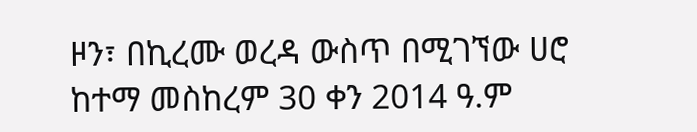ዞን፣ በኪረሙ ወረዳ ውስጥ በሚገኘው ሀሮ ከተማ መስከረም 30 ቀን 2014 ዓ.ም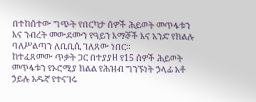በተከሰተው ግጭት የበርካታ ሰዎች ሕይወት መጥፋቱን እና ንብረት መውደሙን የዓይን እማኞች እና አንድ የክልሉ ባለሥልጣን ለቢቢሲ ገለጸው ነበር።
ከተፈጸመው ጥቃት ጋር በተያያዘ የ15 ሰዎች ሕይወት መጥፋቱን የኦሮሚያ ክልል የሕዝብ ግንኙነት ኃላፊ አቶ ኃይሉ አዱኛ የተናገሩ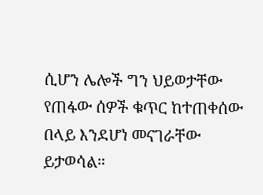ሲሆን ሌሎች ግን ህይወታቸው የጠፋው ሰዎች ቁጥር ከተጠቀሰው በላይ እንደሆነ መናገራቸው ይታወሳል።